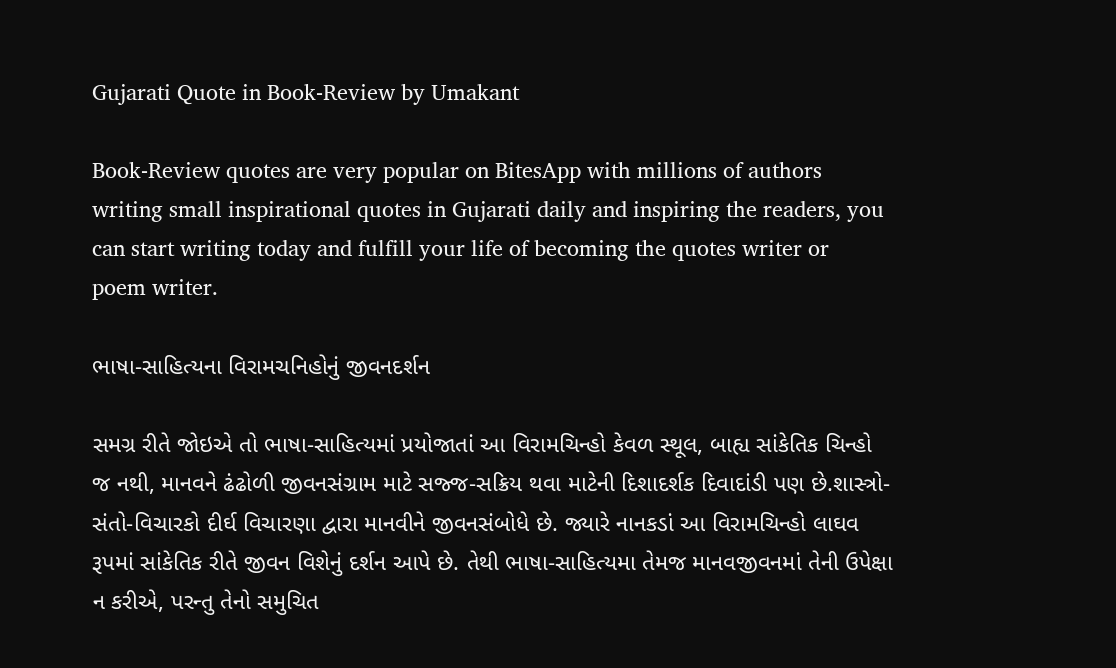Gujarati Quote in Book-Review by Umakant

Book-Review quotes are very popular on BitesApp with millions of authors writing small inspirational quotes in Gujarati daily and inspiring the readers, you can start writing today and fulfill your life of becoming the quotes writer or poem writer.

ભાષા-સાહિત્યના વિરામચનિહોનું જીવનદર્શન

સમગ્ર રીતે જોઇએ તો ભાષા-સાહિત્યમાં પ્રયોજાતાં આ વિરામચિન્હો કેવળ સ્થૂલ, બાહ્ય સાંકેતિક ચિન્હો જ નથી, માનવને ઢંઢોળી જીવનસંગ્રામ માટે સજ્જ-સક્રિય થવા માટેની દિશાદર્શક દિવાદાંડી પણ છે.શાસ્ત્રો-સંતો-વિચારકો દીર્ઘ વિચારણા દ્વારા માનવીને જીવનસંબોધે છે. જ્યારે નાનકડાં આ વિરામચિન્હો લાઘવ રૂપમાં સાંકેતિક રીતે જીવન વિશેનું દર્શન આપે છે. તેથી ભાષા-સાહિત્યમા તેમજ માનવજીવનમાં તેની ઉપેક્ષા ન કરીએ, પરન્તુ તેનો સમુચિત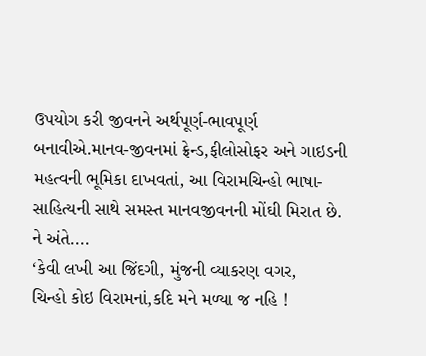ઉપયોગ કરી જીવનને અર્થપૂર્ણ-ભાવપૂર્ણ બનાવીએ.માનવ-જીવનમાં ફ્રેન્ડ,ફીલોસોફર અને ગાઇડની મહત્વની ભૂમિકા દાખવતાં, આ વિરામચિન્હો ભાષા-સાહિત્યની સાથે સમસ્ત માનવજીવનની મોંઘી મિરાત છે.
ને અંતે....
‘કેવી લખી આ જિંદગી, મુંજની વ્યાકરણ વગર,
ચિન્હો કોઇ વિરામનાં,કદિ મને મળ્યા જ નહિ !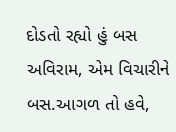દોડતો રહ્યો હું બસ અવિરામ, એમ વિચારીને
બસ.આગળ તો હવે,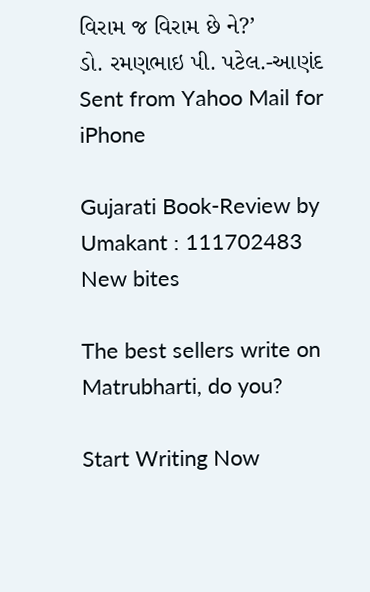વિરામ જ વિરામ છે ને?’
ડો. રમણભાઇ પી. પટેલ.-આણંદ
Sent from Yahoo Mail for iPhone

Gujarati Book-Review by Umakant : 111702483
New bites

The best sellers write on Matrubharti, do you?

Start Writing Now